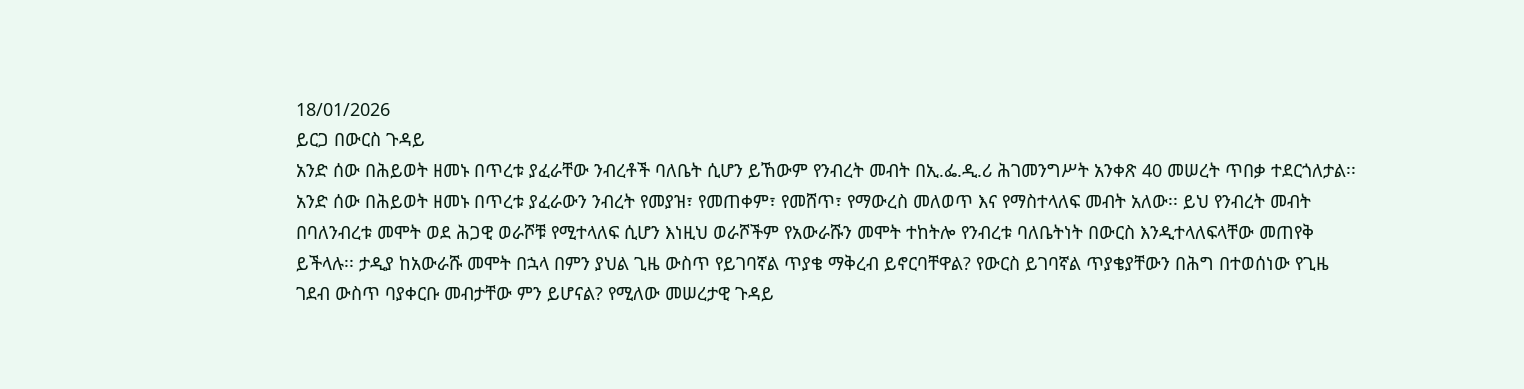18/01/2026
ይርጋ በውርስ ጉዳይ
አንድ ሰው በሕይወት ዘመኑ በጥረቱ ያፈራቸው ንብረቶች ባለቤት ሲሆን ይኸውም የንብረት መብት በኢ.ፌ.ዲ.ሪ ሕገመንግሥት አንቀጽ 40 መሠረት ጥበቃ ተደርጎለታል፡፡ አንድ ሰው በሕይወት ዘመኑ በጥረቱ ያፈራውን ንብረት የመያዝ፣ የመጠቀም፣ የመሸጥ፣ የማውረስ መለወጥ እና የማስተላለፍ መብት አለው፡፡ ይህ የንብረት መብት በባለንብረቱ መሞት ወደ ሕጋዊ ወራሾቹ የሚተላለፍ ሲሆን እነዚህ ወራሾችም የአውራሹን መሞት ተከትሎ የንብረቱ ባለቤትነት በውርስ እንዲተላለፍላቸው መጠየቅ ይችላሉ፡፡ ታዲያ ከአውራሹ መሞት በኋላ በምን ያህል ጊዜ ውስጥ የይገባኛል ጥያቄ ማቅረብ ይኖርባቸዋል? የውርስ ይገባኛል ጥያቄያቸውን በሕግ በተወሰነው የጊዜ ገደብ ውስጥ ባያቀርቡ መብታቸው ምን ይሆናል? የሚለው መሠረታዊ ጉዳይ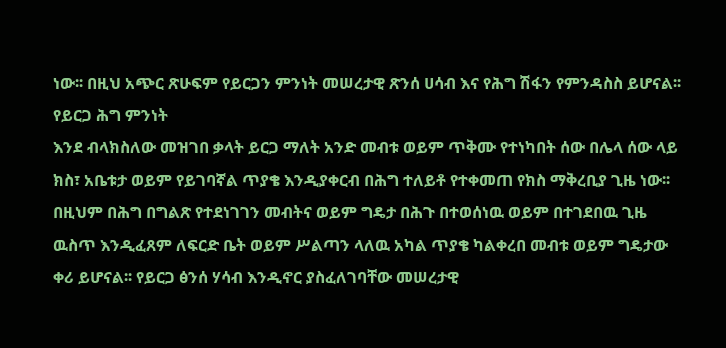ነው፡፡ በዚህ አጭር ጽሁፍም የይርጋን ምንነት መሠረታዊ ጽንሰ ሀሳብ እና የሕግ ሽፋን የምንዳስስ ይሆናል፡፡
የይርጋ ሕግ ምንነት
እንደ ብላክስለው መዝገበ ቃላት ይርጋ ማለት አንድ መብቱ ወይም ጥቅሙ የተነካበት ሰው በሌላ ሰው ላይ ክስ፣ አቤቱታ ወይም የይገባኛል ጥያቄ እንዲያቀርብ በሕግ ተለይቶ የተቀመጠ የክስ ማቅረቢያ ጊዜ ነው፡፡ በዚህም በሕግ በግልጽ የተደነገገን መብትና ወይም ግዴታ በሕጉ በተወሰነዉ ወይም በተገደበዉ ጊዜ ዉስጥ እንዲፈጸም ለፍርድ ቤት ወይም ሥልጣን ላለዉ አካል ጥያቄ ካልቀረበ መብቱ ወይም ግዴታው ቀሪ ይሆናል፡፡ የይርጋ ፅንሰ ሃሳብ እንዲኖር ያስፈለገባቸው መሠረታዊ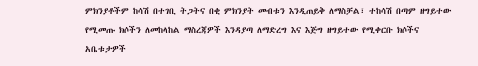ምክንያቶችም ከሳሽ በተገቢ ትጋትና በቂ ምክንያት መብቱን እንዲጠይቅ ለማስቻል፣ ተከሳሽ በጣም ዘግይተው የሚመጡ ክሶችን ለመከላከል ማስረጃዎች እንዳያጣ ለማድረግ እና እጅግ ዘግይተው የሚቀርቡ ክሶችና አቤቱታዎች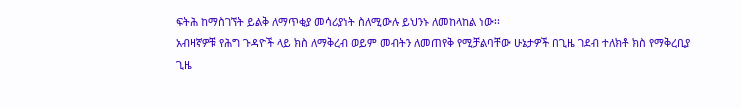ፍትሕ ከማስገኘት ይልቅ ለማጥቂያ መሳሪያነት ስለሚውሉ ይህንኑ ለመከላከል ነው፡፡
አብዛኛዎቹ የሕግ ጉዳዮች ላይ ክስ ለማቅረብ ወይም መብትን ለመጠየቅ የሚቻልባቸው ሁኔታዎች በጊዜ ገደብ ተለክቶ ክስ የማቅረቢያ ጊዜ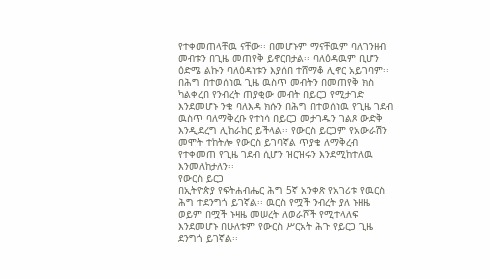የተቀመጠላቸዉ ናቸው፡፡ በመሆኑም ማናቸዉም ባለገንዘብ መብቱን በጊዜ መጠየቅ ይኖርበታል፡፡ ባለዕዳዉም ቢሆን ዕድሜ ልኩን ባለዕዳነቱን እያሰበ ተሸማቆ ሊኖር አይገባም፡፡ በሕግ በተወሰነዉ ጊዜ ዉስጥ መብትን በመጠየቅ ክስ ካልቀረበ የንብረት ጠያቂው መብት በይርጋ የሚታገድ እንደመሆኑ ንቁ ባለእዳ ክሱን በሕግ በተወሰነዉ የጊዜ ገደብ ዉስጥ ባለማቅረቡ የተነሳ በይርጋ መታገዱን ገልጾ ውድቅ እንዲደረግ ሊከራከር ይችላል፡፡ የውርስ ይርጋም የአውራሽን መሞት ተከትሎ የውርስ ይገባኛል ጥያቄ ለማቅረብ የተቀመጠ የጊዜ ገደብ ሲሆን ዝርዝሩን እንደሚከተለዉ እንመለከታለን፡፡
የውርስ ይርጋ
በኢትዮጵያ የፍትሐብሔር ሕግ 5ኛ አንቀጽ የአገሪቱ የዉርስ ሕግ ተደንግጎ ይገኛል፡፡ ዉርስ የሟች ንብረት ያለ ኑዘዜ ወይም በሟች ኑዛዜ መሠረት ለወራሾች የሚተላለፍ እንደመሆኑ በሁለቱም የውርስ ሥርአት ሕጉ የይርጋ ጊዜ ደንግጎ ይገኛል፡፡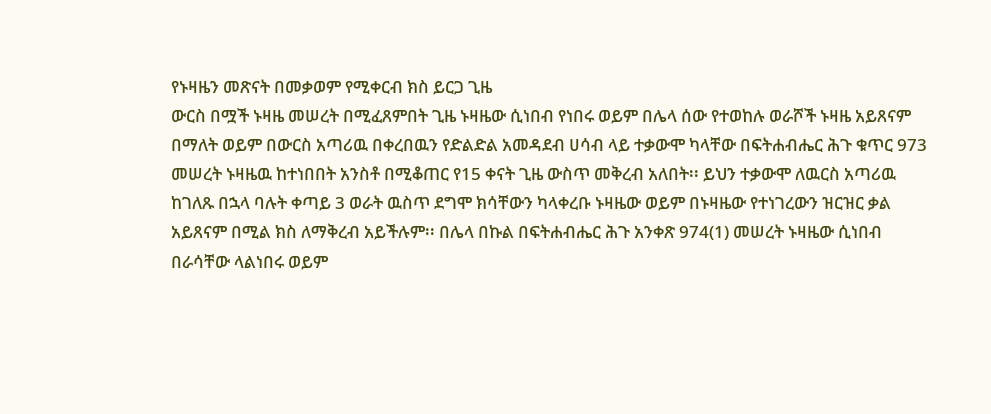የኑዛዜን መጽናት በመቃወም የሚቀርብ ክስ ይርጋ ጊዜ
ውርስ በሟች ኑዛዜ መሠረት በሚፈጸምበት ጊዜ ኑዛዜው ሲነበብ የነበሩ ወይም በሌላ ሰው የተወከሉ ወራሾች ኑዛዜ አይጸናም በማለት ወይም በውርስ አጣሪዉ በቀረበዉን የድልድል አመዳደብ ሀሳብ ላይ ተቃውሞ ካላቸው በፍትሐብሔር ሕጉ ቁጥር 973 መሠረት ኑዛዜዉ ከተነበበት አንስቶ በሚቆጠር የ15 ቀናት ጊዜ ውስጥ መቅረብ አለበት፡፡ ይህን ተቃውሞ ለዉርስ አጣሪዉ ከገለጹ በኋላ ባሉት ቀጣይ 3 ወራት ዉስጥ ደግሞ ክሳቸውን ካላቀረቡ ኑዛዜው ወይም በኑዛዜው የተነገረውን ዝርዝር ቃል አይጸናም በሚል ክስ ለማቅረብ አይችሉም፡፡ በሌላ በኩል በፍትሐብሔር ሕጉ አንቀጽ 974(1) መሠረት ኑዛዜው ሲነበብ በራሳቸው ላልነበሩ ወይም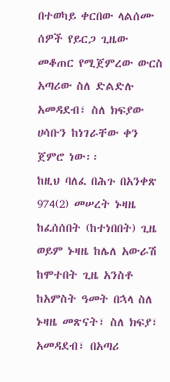በተወካይ ቀርበው ላልሰሙ ሰዎች የይርጋ ጊዜው መቆጠር የሚጀምረው ውርስ አጣሪው ስለ ድልድሉ አመዳደብ፣ ስለ ክፍያው ሀሳቡን ከነገራቸው ቀን ጀምሮ ነው፡፡
ከዚህ ባለፈ በሕጉ በአንቀጽ 974(2) መሠረት ኑዛዜ ከፈሰሰበት (ከተነበበት) ጊዜ ወይም ኑዛዜ ከሌለ አውራሽ ከሞተበት ጊዜ አንስቶ ከአምስት ዓመት በኋላ ስለ ኑዛዜ መጽናት፣ ስለ ክፍያ፣ አመዳደብ፣ በአጣሪ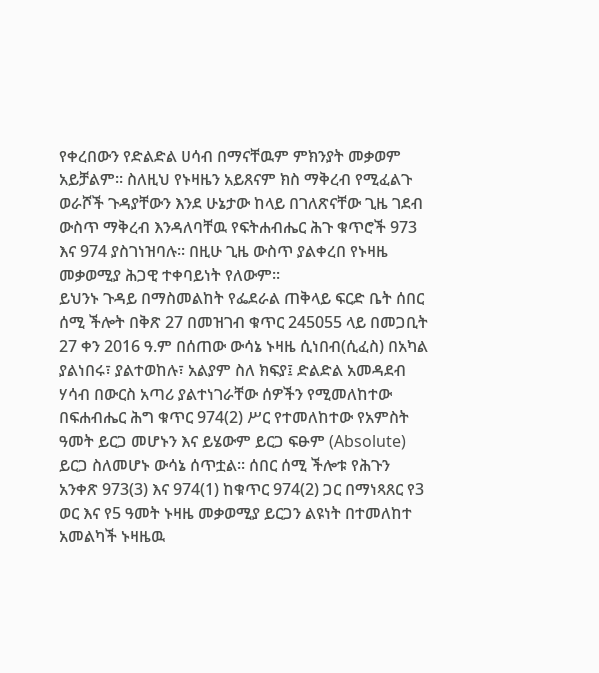የቀረበውን የድልድል ሀሳብ በማናቸዉም ምክንያት መቃወም አይቻልም፡፡ ስለዚህ የኑዛዜን አይጸናም ክስ ማቅረብ የሚፈልጉ ወራሾች ጉዳያቸውን እንደ ሁኔታው ከላይ በገለጽናቸው ጊዜ ገደብ ውስጥ ማቅረብ እንዳለባቸዉ የፍትሐብሔር ሕጉ ቁጥሮች 973 እና 974 ያስገነዝባሉ፡፡ በዚሁ ጊዜ ውስጥ ያልቀረበ የኑዛዜ መቃወሚያ ሕጋዊ ተቀባይነት የለውም፡፡
ይህንኑ ጉዳይ በማስመልከት የፌደራል ጠቅላይ ፍርድ ቤት ሰበር ሰሚ ችሎት በቅጽ 27 በመዝገብ ቁጥር 245055 ላይ በመጋቢት 27 ቀን 2016 ዓ.ም በሰጠው ውሳኔ ኑዛዜ ሲነበብ(ሲፈስ) በአካል ያልነበሩ፣ ያልተወከሉ፣ አልያም ስለ ክፍያ፤ ድልድል አመዳደብ ሃሳብ በውርስ አጣሪ ያልተነገራቸው ሰዎችን የሚመለከተው በፍሐብሔር ሕግ ቁጥር 974(2) ሥር የተመለከተው የአምስት ዓመት ይርጋ መሆኑን እና ይሄውም ይርጋ ፍፁም (Absolute) ይርጋ ስለመሆኑ ውሳኔ ሰጥቷል፡፡ ሰበር ሰሚ ችሎቱ የሕጉን አንቀጽ 973(3) እና 974(1) ከቁጥር 974(2) ጋር በማነጻጸር የ3 ወር እና የ5 ዓመት ኑዛዜ መቃወሚያ ይርጋን ልዩነት በተመለከተ አመልካች ኑዛዜዉ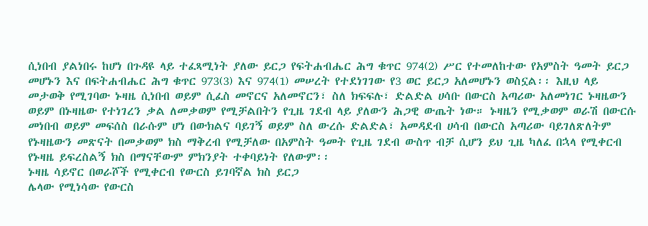ሲነበብ ያልነበሩ ከሆነ በጉዳዩ ላይ ተፈጻሚነት ያለው ይርጋ የፍትሐብሔር ሕግ ቁጥር 974(2) ሥር የተመለከተው የአምስት ዓመት ይርጋ መሆኑን እና በፍትሐብሔር ሕግ ቁጥር 973(3) እና 974(1) መሠረት የተደነገገው የ3 ወር ይርጋ አለመሆኑን ወስኗል፡፡ እዚህ ላይ መታወቅ የሚገባው ኑዛዜ ሲነበብ ወይም ሲፈስ መኖርና አለመኖርን፣ ስለ ክፍፍሉ፣ ድልድል ሀሳቡ በውርስ አጣሪው አለመነገር ኑዛዜውን ወይም በኑዛዜው የተነገረን ቃል ለመቃወም የሚቻልበትን የጊዜ ገደብ ላይ ያለውን ሕጋዊ ውጤት ነው። ኑዛዜን የሚቃወም ወራሽ በውርሱ መነበብ ወይም መፍሰስ በራሱም ሆነ በውክልና ባይገኝ ወይም ስለ ውረሱ ድልድል፣ አመዳደብ ሀሳብ በውርስ አጣሪው ባይገለጽለትም የኑዛዜውን መጽናት በመቃወም ክስ ማቅረብ የሚቻለው በአምስት ዓመት የጊዜ ገደብ ውስጥ ብቻ ሲሆን ይህ ጊዜ ካለፈ በኋላ የሚቀርብ የኑዛዜ ይፍረስልኝ ክስ በማናቸውም ምክንያት ተቀባይነት የለውም፡፡
ኑዛዜ ሳይኖር በወራሾች የሚቀርብ የውርስ ይገባኛል ክስ ይርጋ
ሌላው የሚነሳው የውርስ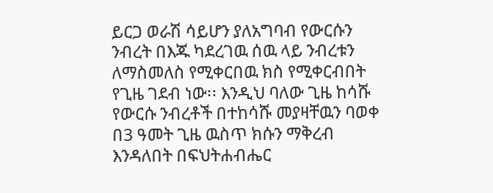ይርጋ ወራሽ ሳይሆን ያለአግባብ የውርሱን ንብረት በእጁ ካደረገዉ ሰዉ ላይ ንብረቱን ለማስመለስ የሚቀርበዉ ክስ የሚቀርብበት የጊዜ ገደብ ነው፡፡ እንዲህ ባለው ጊዜ ከሳሹ የውርሱ ንብረቶች በተከሳሹ መያዛቸዉን ባወቀ በ3 ዓመት ጊዜ ዉስጥ ክሱን ማቅረብ እንዳለበት በፍህትሐብሔር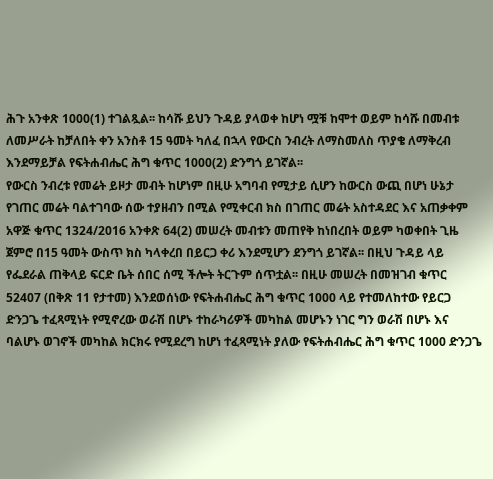ሕጉ አንቀጽ 1000(1) ተገልጿል፡፡ ከሳሹ ይህን ጉዳይ ያላወቀ ከሆነ ሟቹ ከሞተ ወይም ከሳሹ በመብቱ ለመሥራት ከቻለበት ቀን አንስቶ 15 ዓመት ካለፈ በኋላ የውርስ ንብረት ለማስመለስ ጥያቄ ለማቅረብ እንደማይቻል የፍትሐብሔር ሕግ ቁጥር 1000(2) ድንግጎ ይገኛል፡፡
የውርስ ንብረቱ የመሬት ይዞታ መብት ከሆነም በዚሁ አግባብ የሚታይ ሲሆን ከውርስ ውጪ በሆነ ሁኔታ የገጠር መሬት ባልተገባው ሰው ተያዘብን በሚል የሚቀርብ ክስ በገጠር መሬት አስተዳደር እና አጠቃቀም አዋጅ ቁጥር 1324/2016 አንቀጽ 64(2) መሠረት መብቱን መጠየቅ ከነበረበት ወይም ካወቀበት ጊዜ ጀምሮ በ15 ዓመት ውስጥ ክስ ካላቀረበ በይርጋ ቀሪ እንደሚሆን ደንግጎ ይገኛል፡፡ በዚህ ጉዳይ ላይ የፌደራል ጠቅላይ ፍርድ ቤት ሰበር ሰሚ ችሎት ትርጉም ሰጥቷል፡፡ በዚሁ መሠረት በመዝገብ ቁጥር 52407 (በቅጽ 11 የታተመ) እንደወሰነው የፍትሐብሔር ሕግ ቁጥር 1000 ላይ የተመለከተው የይርጋ ድንጋጌ ተፈጻሚነት የሚኖረው ወራሽ በሆኑ ተከራካሪዎች መካከል መሆኑን ነገር ግን ወራሽ በሆኑ እና ባልሆኑ ወገኖች መካከል ክርክሩ የሚደረግ ከሆነ ተፈጻሚነት ያለው የፍትሐብሔር ሕግ ቁጥር 1000 ድንጋጌ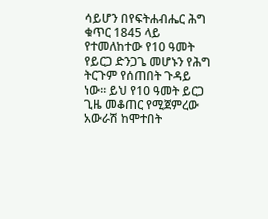ሳይሆን በየፍትሐብሔር ሕግ ቁጥር 1845 ላይ የተመለከተው የ10 ዓመት የይርጋ ድንጋጌ መሆኑን የሕግ ትርጉም የሰጠበት ጉዳይ ነው፡፡ ይህ የ10 ዓመት ይርጋ ጊዜ መቆጠር የሚጀምረው አውራሽ ከሞተበት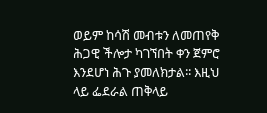ወይም ከሳሽ መብቱን ለመጠየቅ ሕጋዊ ችሎታ ካገኘበት ቀን ጀምሮ እንደሆነ ሕጉ ያመለክታል፡፡ እዚህ ላይ ፌደራል ጠቅላይ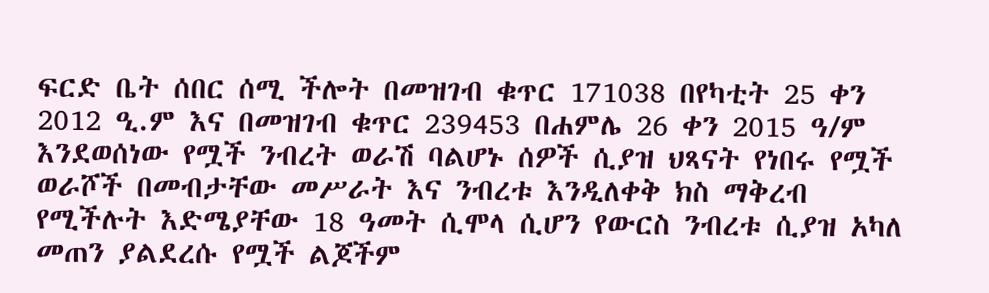ፍርድ ቤት ሰበር ሰሚ ችሎት በመዝገብ ቁጥር 171038 በየካቲት 25 ቀን 2012 ዒ.ም እና በመዝገብ ቁጥር 239453 በሐምሌ 26 ቀን 2015 ዓ/ም እንደወሰነው የሟች ንብረት ወራሽ ባልሆኑ ሰዎች ሲያዝ ህጻናት የነበሩ የሟች ወራሾች በመብታቸው መሥራት እና ንብረቱ እንዲለቀቅ ክስ ማቅረብ የሚችሉት እድሜያቸው 18 ዓመት ሲሞላ ሲሆን የውርስ ንብረቱ ሲያዝ አካለ መጠን ያልደረሱ የሟች ልጆችም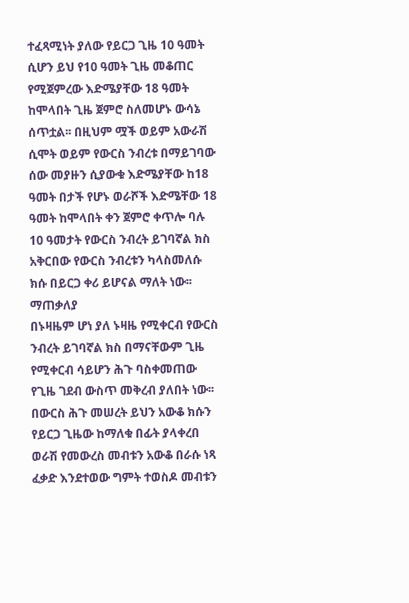ተፈጻሚነት ያለው የይርጋ ጊዜ 10 ዓመት ሲሆን ይህ የ10 ዓመት ጊዜ መቆጠር የሚጀምረው እድሜያቸው 18 ዓመት ከሞላበት ጊዜ ጀምሮ ስለመሆኑ ውሳኔ ሰጥቷል፡፡ በዚህም ሟች ወይም አውራሽ ሲሞት ወይም የውርስ ንብረቱ በማይገባው ሰው መያዙን ሲያውቁ እድሜያቸው ከ18 ዓመት በታች የሆኑ ወራሾች እድሜቸው 18 ዓመት ከሞላበት ቀን ጀምሮ ቀጥሎ ባሉ 10 ዓመታት የውርስ ንብረት ይገባኛል ክስ አቅርበው የውርስ ንብረቱን ካላስመለሱ ክሱ በይርጋ ቀሪ ይሆናል ማለት ነው፡፡
ማጠቃለያ
በኑዛዜም ሆነ ያለ ኑዛዜ የሚቀርብ የውርስ ንብረት ይገባኛል ክስ በማናቸውም ጊዜ የሚቀርብ ሳይሆን ሕጉ ባስቀመጠው የጊዜ ገደብ ውስጥ መቅረብ ያለበት ነው፡፡ በውርስ ሕጉ መሠረት ይህን አውቆ ክሱን የይርጋ ጊዜው ከማለቁ በፊት ያላቀረበ ወራሽ የመውረስ መብቱን አውቆ በራሱ ነጻ ፈቃድ እንደተወው ግምት ተወስዶ መብቱን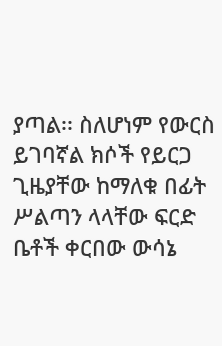ያጣል፡፡ ስለሆነም የውርስ ይገባኛል ክሶች የይርጋ ጊዜያቸው ከማለቁ በፊት ሥልጣን ላላቸው ፍርድ ቤቶች ቀርበው ውሳኔ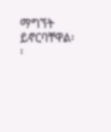ማግኘት ይኖርባቸዋል፡፡